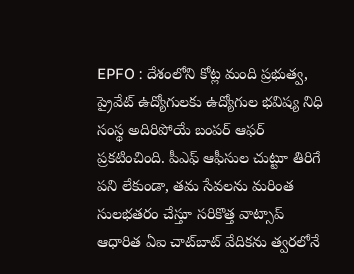EPFO : దేశంలోని కోట్ల మంది ప్రభుత్వ, ప్రైవేట్ ఉద్యోగులకు ఉద్యోగుల భవిష్య నిధి సంస్థ అదిరిపోయే బంపర్ ఆఫర్ ప్రకటించింది. పీఎఫ్ ఆఫీసుల చుట్టూ తిరిగే పని లేకుండా, తమ సేవలను మరింత సులభతరం చేస్తూ సరికొత్త వాట్సాప్ ఆధారిత ఏఐ చాట్‌బాట్ వేదికను త్వరలోనే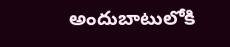అందుబాటులోకి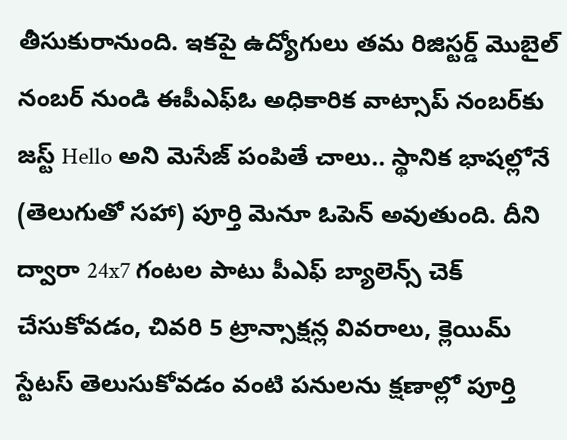తీసుకురానుంది. ఇకపై ఉద్యోగులు తమ రిజిస్టర్డ్ మొబైల్ నంబర్ నుండి ఈపీఎఫ్ఓ అధికారిక వాట్సాప్ నంబర్‌కు జస్ట్ Hello అని మెసేజ్ పంపితే చాలు.. స్థానిక భాషల్లోనే (తెలుగుతో సహా) పూర్తి మెనూ ఓపెన్ అవుతుంది. దీని ద్వారా 24x7 గంటల పాటు పీఎఫ్ బ్యాలెన్స్ చెక్ చేసుకోవడం, చివరి 5 ట్రాన్సాక్షన్ల వివరాలు, క్లెయిమ్ స్టేటస్ తెలుసుకోవడం వంటి పనులను క్షణాల్లో పూర్తి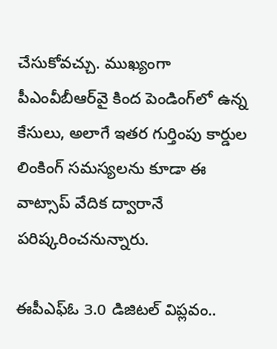చేసుకోవచ్చు. ముఖ్యంగా పీఎంవీబీఆర్‌వై కింద పెండింగ్‌లో ఉన్న కేసులు, అలాగే ఇతర గుర్తింపు కార్డుల లింకింగ్ సమస్యలను కూడా ఈ వాట్సాప్ వేదిక ద్వారానే పరిష్కరించనున్నారు.

ఈపీఎఫ్ఓ 3.0 డిజిటల్ విప్లవం..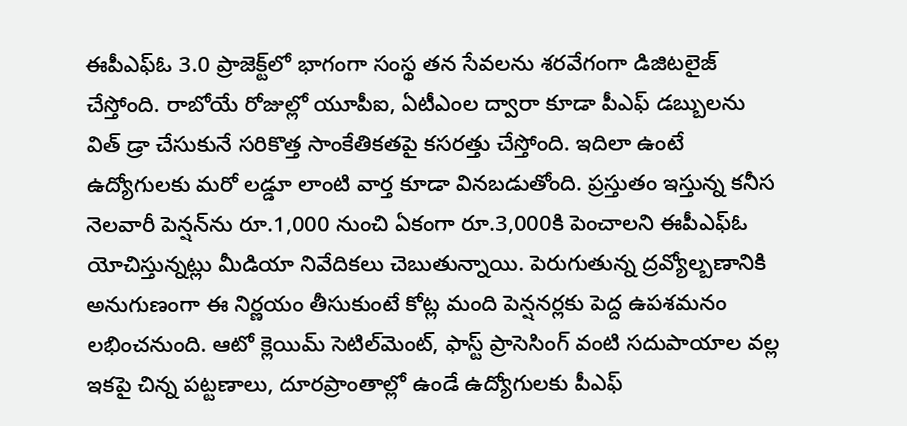ఈపీఎఫ్ఓ 3.0 ప్రాజెక్ట్‌లో భాగంగా సంస్థ తన సేవలను శరవేగంగా డిజిటలైజ్ చేస్తోంది. రాబోయే రోజుల్లో యూపీఐ, ఏటీఎంల ద్వారా కూడా పీఎఫ్ డబ్బులను విత్ డ్రా చేసుకునే సరికొత్త సాంకేతికతపై కసరత్తు చేస్తోంది. ఇదిలా ఉంటే ఉద్యోగులకు మరో లడ్డూ లాంటి వార్త కూడా వినబడుతోంది. ప్రస్తుతం ఇస్తున్న కనీస నెలవారీ పెన్షన్‌ను రూ.1,000 నుంచి ఏకంగా రూ.3,000కి పెంచాలని ఈపీఎఫ్ఓ యోచిస్తున్నట్లు మీడియా నివేదికలు చెబుతున్నాయి. పెరుగుతున్న ద్రవ్యోల్బణానికి అనుగుణంగా ఈ నిర్ణయం తీసుకుంటే కోట్ల మంది పెన్షనర్లకు పెద్ద ఉపశమనం లభించనుంది. ఆటో క్లెయిమ్ సెటిల్‌మెంట్, ఫాస్ట్ ప్రాసెసింగ్ వంటి సదుపాయాల వల్ల ఇకపై చిన్న పట్టణాలు, దూరప్రాంతాల్లో ఉండే ఉద్యోగులకు పీఎఫ్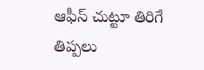ఆఫీస్ చుట్టూ తిరిగే తిప్పలు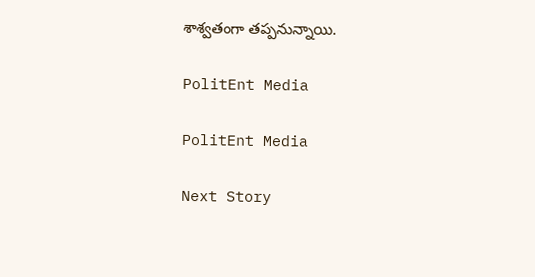శాశ్వతంగా తప్పనున్నాయి.

PolitEnt Media

PolitEnt Media

Next Story